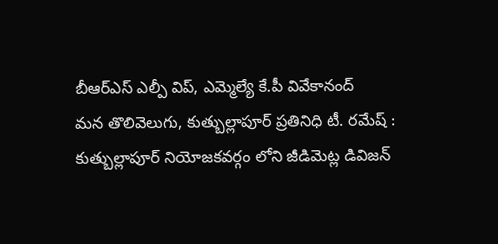బీఆర్ఎస్ ఎల్పీ విప్, ఎమ్మెల్యే కే.పీ వివేకానంద్
మన తొలివెలుగు, కుత్బుల్లాపూర్ ప్రతినిధి టీ. రమేష్ :
కుత్బుల్లాపూర్ నియోజకవర్గం లోని జీడిమెట్ల డివిజన్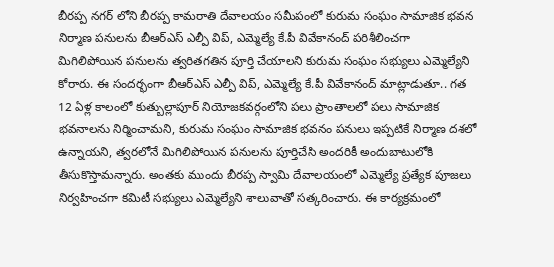బీరప్ప నగర్ లోని బీరప్ప కామరాతి దేవాలయం సమీపంలో కురుమ సంఘం సామాజిక భవన నిర్మాణ పనులను బీఆర్ఎస్ ఎల్పీ విప్, ఎమ్మెల్యే కే.పీ వివేకానంద్ పరిశీలించగా మిగిలిపోయిన పనులను త్వరితగతిన పూర్తి చేయాలని కురుమ సంఘం సభ్యులు ఎమ్మెల్యేని కోరారు. ఈ సందర్భంగా బీఆర్ఎస్ ఎల్పీ విప్, ఎమ్మెల్యే కే.పీ వివేకానంద్ మాట్లాడుతూ.. గత 12 ఏళ్ల కాలంలో కుత్బుల్లాపూర్ నియోజకవర్గంలోని పలు ప్రాంతాలలో పలు సామాజిక భవనాలను నిర్మించామని, కురుమ సంఘం సామాజిక భవనం పనులు ఇప్పటికే నిర్మాణ దశలో ఉన్నాయని, త్వరలోనే మిగిలిపోయిన పనులను పూర్తిచేసి అందరికీ అందుబాటులోకి తీసుకొస్తామన్నారు. అంతకు ముందు బీరప్ప స్వామి దేవాలయంలో ఎమ్మెల్యే ప్రత్యేక పూజలు నిర్వహించగా కమిటీ సభ్యులు ఎమ్మెల్యేని శాలువాతో సత్కరించారు. ఈ కార్యక్రమంలో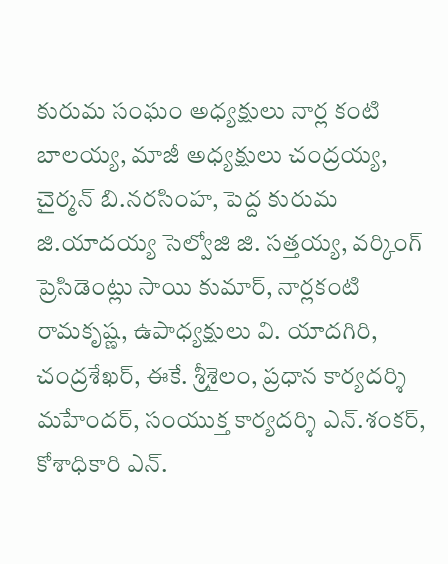కురుమ సంఘం అధ్యక్షులు నార్ల కంటి బాలయ్య, మాజీ అధ్యక్షులు చంద్రయ్య, చైర్మన్ బి.నరసింహ, పెద్ద కురుమ జి.యాదయ్య సెల్వోజి జి. సత్తయ్య, వర్కింగ్ ప్రెసిడెంట్లు సాయి కుమార్, నార్లకంటి రామకృష్ణ, ఉపాధ్యక్షులు వి. యాదగిరి, చంద్రశేఖర్, ఈకే. శ్రీశైలం, ప్రధాన కార్యదర్శి మహేందర్, సంయుక్త కార్యదర్శి ఎన్.శంకర్, కోశాధికారి ఎన్.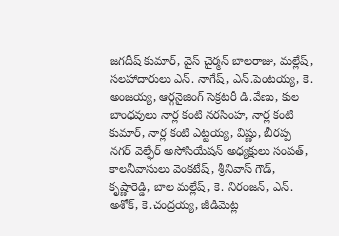జగదీష్ కుమార్, వైస్ చైర్మన్ బాలరాజు, మల్లేష్, సలహాదారులు ఎన్. నాగేష్, ఎన్.పెంటయ్య, కె. అంజయ్య, ఆర్గనైజింగ్ సెక్రటరీ డి.వేణు, కుల బాంధవులు నార్ల కంటి నరసింహ, నార్ల కంటి కుమార్, నార్ల కంటి ఎట్టయ్య, విష్ణు, బీరప్ప నగర్ వెల్ఫేర్ అసోసియేషన్ అధ్యక్షులు సంపత్, కాలనీవాసులు వెంకటేష్, శ్రీనివాస్ గౌడ్, కృష్ణారెడ్డి, బాల మల్లేష్, కె. నిరంజన్, ఎన్. అశోక్, కె.చంద్రయ్య, జీడిమెట్ల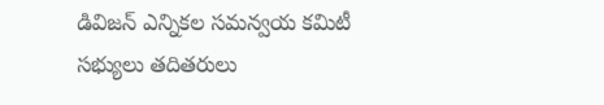డివిజన్ ఎన్నికల సమన్వయ కమిటీ సభ్యులు తదితరులు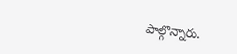పాల్గొన్నారు.